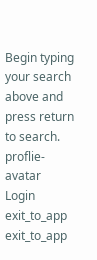Begin typing your search above and press return to search.
proflie-avatar
Login
exit_to_app
exit_to_app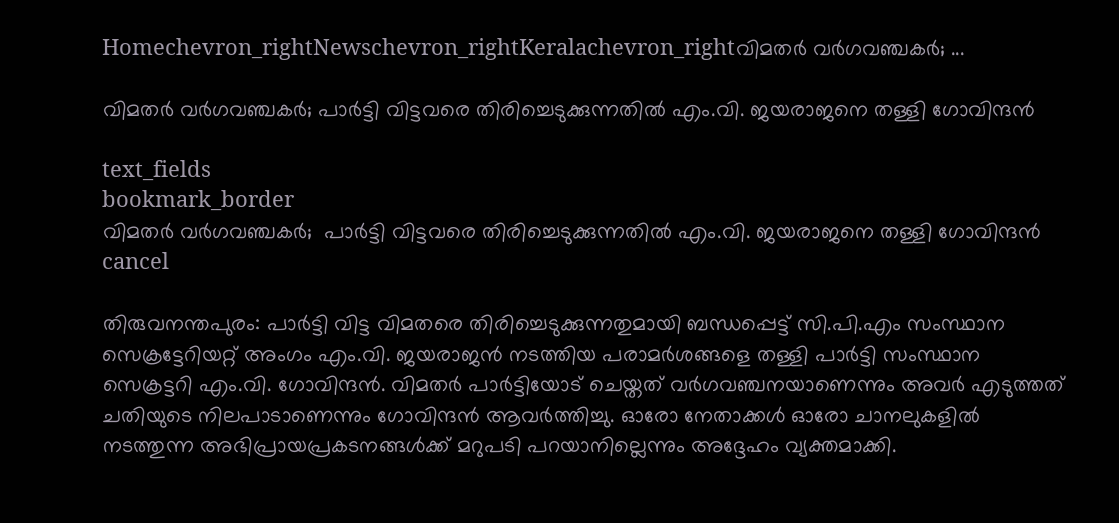Homechevron_rightNewschevron_rightKeralachevron_rightവിമതർ വർഗവഞ്ചകർ; ...

വിമതർ വർഗവഞ്ചകർ; പാർട്ടി വിട്ടവരെ തിരിച്ചെടുക്കുന്നതിൽ എം.വി. ജയരാജനെ തള്ളി ഗോവിന്ദൻ

text_fields
bookmark_border
വിമതർ വർഗവഞ്ചകർ;  പാർട്ടി വിട്ടവരെ തിരിച്ചെടുക്കുന്നതിൽ എം.വി. ജയരാജനെ തള്ളി ഗോവിന്ദൻ
cancel

തിരുവനന്തപുരം: പാർട്ടി വിട്ട വിമതരെ തിരിച്ചെടുക്കുന്നതുമായി ബന്ധപ്പെട്ട് സി.പി.എം സംസ്ഥാന സെക്രട്ടേറിയറ്റ് അംഗം എം.വി. ജയരാജൻ നടത്തിയ പരാമർശങ്ങളെ തള്ളി പാർട്ടി സംസ്ഥാന സെക്രട്ടറി എം.വി. ഗോവിന്ദൻ. വിമതർ പാർട്ടിയോട് ചെയ്തത് വർഗവഞ്ചനയാണെന്നും അവർ എടുത്തത് ചതിയുടെ നിലപാടാണെന്നും ഗോവിന്ദൻ ആവർത്തിച്ചു. ഓരോ നേതാക്കൾ ഓരോ ചാനലുകളിൽ നടത്തുന്ന അഭിപ്രായപ്രകടനങ്ങൾക്ക് മറുപടി പറയാനില്ലെന്നും അദ്ദേഹം വ്യക്തമാക്കി.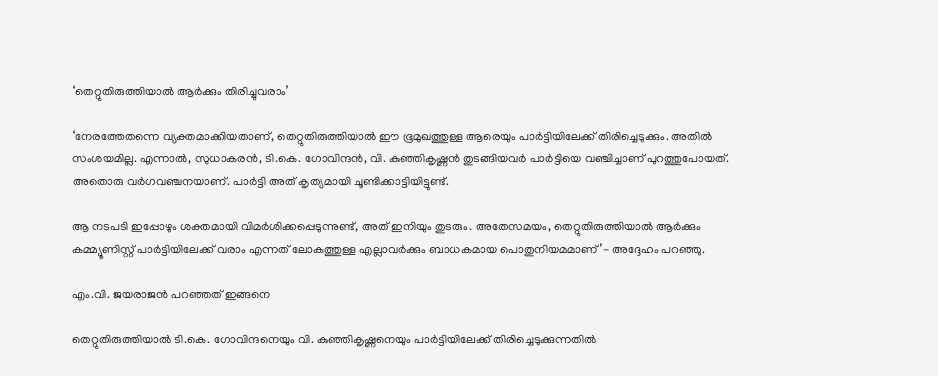‘തെറ്റുതിരുത്തിയാൽ ആർക്കും തിരിച്ചുവരാം’

‘നേരത്തേതന്നെ വ്യക്തമാക്കിയതാണ്, തെറ്റുതിരുത്തിയാൽ ഈ ഭൂമുഖത്തുള്ള ആരെയും പാർട്ടിയിലേക്ക് തിരിച്ചെടുക്കും. അതിൽ സംശയമില്ല. എന്നാൽ, സുധാകരൻ, ടി.കെ. ഗോവിന്ദൻ, വി. കുഞ്ഞികൃഷ്ണൻ തുടങ്ങിയവർ പാർട്ടിയെ വഞ്ചിച്ചാണ് പുറത്തുപോയത്. അതൊരു വർഗവഞ്ചനയാണ്. പാർട്ടി അത് കൃത്യമായി ചൂണ്ടിക്കാട്ടിയിട്ടുണ്ട്.

ആ നടപടി ഇപ്പോഴും ശക്തമായി വിമർശിക്കപ്പെടുന്നുണ്ട്, അത് ഇനിയും തുടരും. അതേസമയം, തെറ്റുതിരുത്തിയാൽ ആർക്കും കമ്മ്യൂണിസ്റ്റ് പാർട്ടിയിലേക്ക് വരാം എന്നത് ലോകത്തുള്ള എല്ലാവർക്കും ബാധകമായ പൊതുനിയമമാണ്’- അദ്ദേഹം പറഞ്ഞു.

എം.വി. ജയരാജൻ പറഞ്ഞത് ഇങ്ങനെ

തെറ്റുതിരുത്തിയാൽ ടി.കെ. ഗോവിന്ദനെയും വി. കുഞ്ഞികൃഷ്ണനെയും പാർട്ടിയിലേക്ക് തിരിച്ചെടുക്കുന്നതിൽ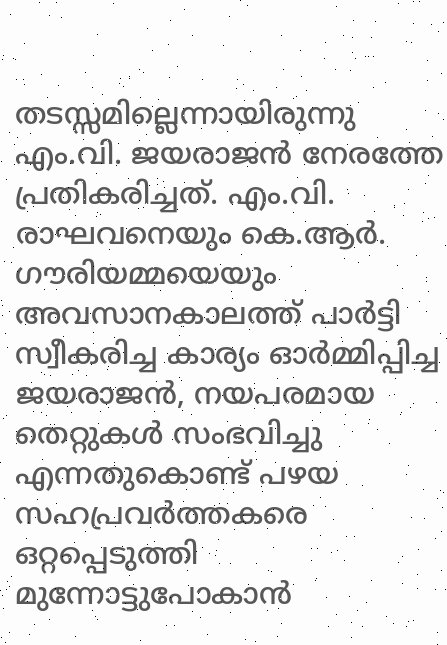തടസ്സമില്ലെന്നായിരുന്നു എം.വി. ജയരാജൻ നേരത്തേ പ്രതികരിച്ചത്. എം.വി. രാഘവനെയും കെ.ആർ. ഗൗരിയമ്മയെയും അവസാനകാലത്ത് പാർട്ടി സ്വീകരിച്ച കാര്യം ഓർമ്മിപ്പിച്ച ജയരാജൻ, നയപരമായ തെറ്റുകൾ സംഭവിച്ചു എന്നതുകൊണ്ട് പഴയ സഹപ്രവർത്തകരെ ഒറ്റപ്പെടുത്തി മുന്നോട്ടുപോകാൻ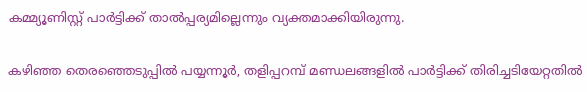കമ്മ്യൂണിസ്റ്റ് പാർട്ടിക്ക് താൽപ്പര്യമില്ലെന്നും വ്യക്തമാക്കിയിരുന്നു.

കഴിഞ്ഞ തെരഞ്ഞെടുപ്പിൽ പയ്യന്നൂർ, തളിപ്പറമ്പ് മണ്ഡലങ്ങളിൽ പാർട്ടിക്ക് തിരിച്ചടിയേറ്റതിൽ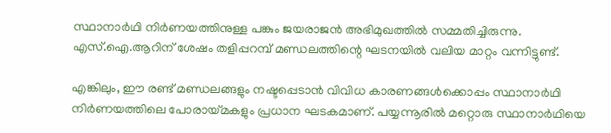സ്ഥാനാർഥി നിർണയത്തിനുള്ള പങ്കും ജയരാജൻ അഭിമുഖത്തിൽ സമ്മതിച്ചിരുന്നു. എസ്.ഐ.ആറിന് ശേഷം തളിപ്പറമ്പ് മണ്ഡലത്തിന്റെ ഘടനയിൽ വലിയ മാറ്റം വന്നിട്ടുണ്ട്.

എങ്കിലും, ഈ രണ്ട് മണ്ഡലങ്ങളും നഷ്ടപ്പെടാൻ വിവിധ കാരണങ്ങൾക്കൊപ്പം സ്ഥാനാർഥി നിർണയത്തിലെ പോരായ്മകളും പ്രധാന ഘടകമാണ്. പയ്യന്നൂരിൽ മറ്റൊരു സ്ഥാനാർഥിയെ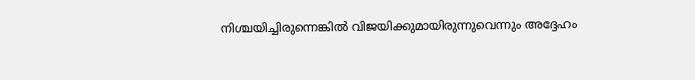നിശ്ചയിച്ചിരുന്നെങ്കിൽ വിജയിക്കുമായിരുന്നുവെന്നും അദ്ദേഹം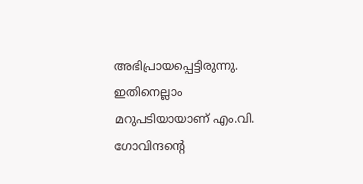അഭിപ്രായപ്പെട്ടിരുന്നു. ഇതിനെല്ലാം മറുപടിയായാണ് എം.വി. ഗോവിന്ദന്റെ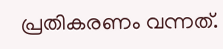പ്രതികരണം വന്നത്.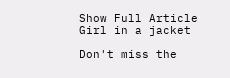Show Full Article
Girl in a jacket

Don't miss the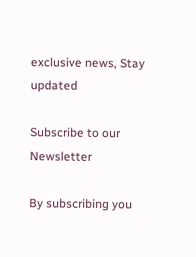exclusive news, Stay updated

Subscribe to our Newsletter

By subscribing you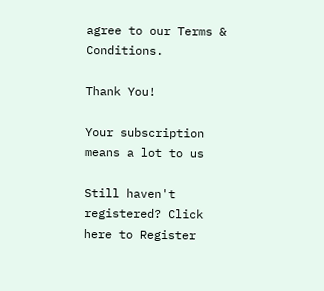agree to our Terms & Conditions.

Thank You!

Your subscription means a lot to us

Still haven't registered? Click here to Register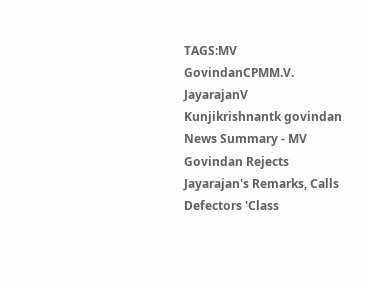TAGS:MV GovindanCPMM.V. JayarajanV Kunjikrishnantk govindan
News Summary - MV Govindan Rejects Jayarajan's Remarks, Calls Defectors 'Class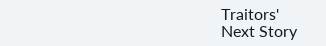Traitors'
Next Story